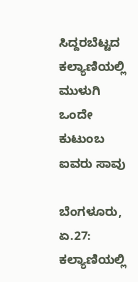ಸಿದ್ದರಬೆಟ್ಟದ ಕಲ್ಯಾಣಿಯಲ್ಲಿ ಮುಳುಗಿ ಒಂದೇ ಕುಟುಂಬ ಐವರು ಸಾವು

ಬೆಂಗಳೂರು, ಏ.27: ಕಲ್ಯಾಣಿಯಲ್ಲಿ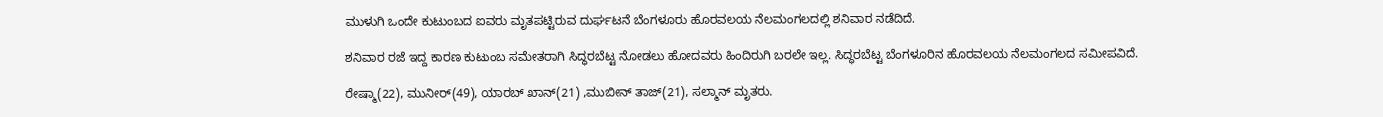ಮುಳುಗಿ ಒಂದೇ ಕುಟುಂಬದ ಐವರು ಮೃತಪಟ್ಟಿರುವ ದುರ್ಘಟನೆ ಬೆಂಗಳೂರು ಹೊರವಲಯ ನೆಲಮಂಗಲದಲ್ಲಿ ಶನಿವಾರ ನಡೆದಿದೆ.

ಶನಿವಾರ ರಜೆ ಇದ್ದ ಕಾರಣ ಕುಟುಂಬ ಸಮೇತರಾಗಿ ಸಿದ್ಧರಬೆಟ್ಟ ನೋಡಲು ಹೋದವರು ಹಿಂದಿರುಗಿ ಬರಲೇ ಇಲ್ಲ. ಸಿದ್ಧರಬೆಟ್ಟ ಬೆಂಗಳೂರಿನ ಹೊರವಲಯ ನೆಲಮಂಗಲದ ಸಮೀಪವಿದೆ.

ರೇಷ್ಮಾ(22), ಮುನೀರ್(49), ಯಾರಬ್ ಖಾನ್(21) ,ಮುಬೀನ್ ತಾಜ್(21), ಸಲ್ಮಾನ್ ಮೃತರು.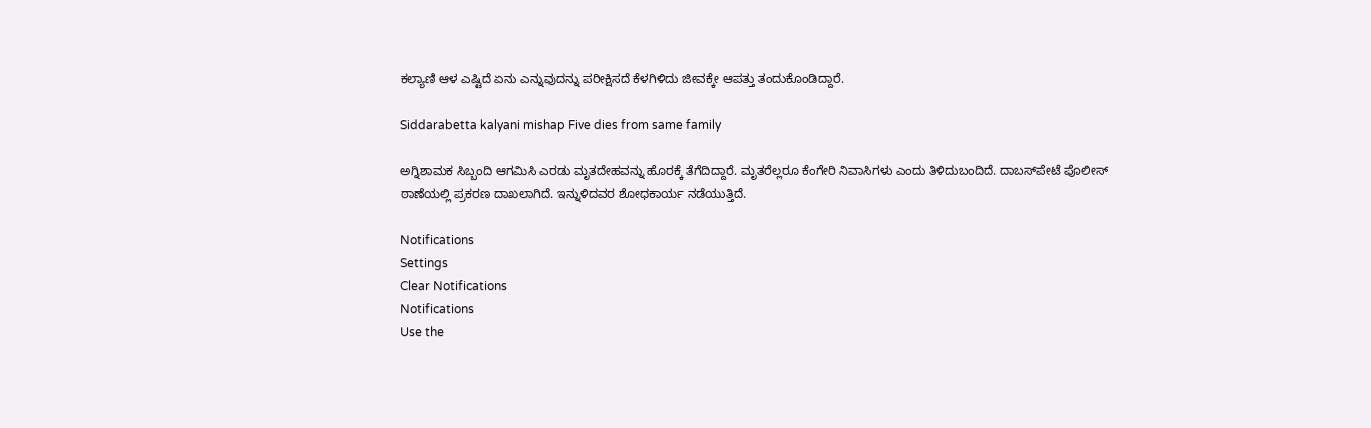ಕಲ್ಯಾಣಿ ಆಳ ಎಷ್ಟಿದೆ ಏನು ಎನ್ನುವುದನ್ನು ಪರೀಕ್ಷಿಸದೆ ಕೆಳಗಿಳಿದು ಜೀವಕ್ಕೇ ಆಪತ್ತು ತಂದುಕೊಂಡಿದ್ದಾರೆ.

Siddarabetta kalyani mishap Five dies from same family

ಅಗ್ನಿಶಾಮಕ ಸಿಬ್ಬಂದಿ ಆಗಮಿಸಿ ಎರಡು ಮೃತದೇಹವನ್ನು ಹೊರಕ್ಕೆ ತೆಗೆದಿದ್ದಾರೆ. ಮೃತರೆಲ್ಲರೂ ಕೆಂಗೇರಿ ನಿವಾಸಿಗಳು ಎಂದು ತಿಳಿದುಬಂದಿದೆ. ದಾಬಸ್‌ಪೇಟೆ ಪೊಲೀಸ್ ಠಾಣೆಯಲ್ಲಿ ಪ್ರಕರಣ ದಾಖಲಾಗಿದೆ. ಇನ್ನುಳಿದವರ ಶೋಧಕಾರ್ಯ ನಡೆಯುತ್ತಿದೆ.

Notifications
Settings
Clear Notifications
Notifications
Use the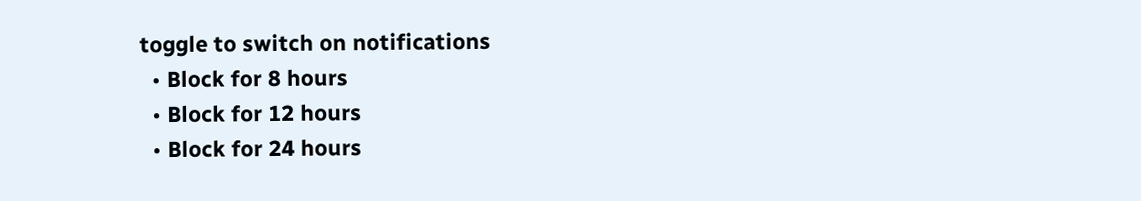toggle to switch on notifications
  • Block for 8 hours
  • Block for 12 hours
  • Block for 24 hours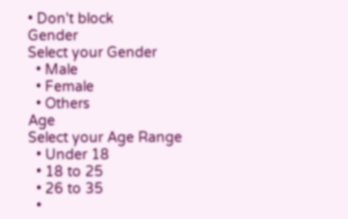• Don't block
Gender
Select your Gender
  • Male
  • Female
  • Others
Age
Select your Age Range
  • Under 18
  • 18 to 25
  • 26 to 35
  •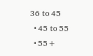36 to 45
  • 45 to 55
  • 55+